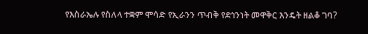የእስራኤሉ የስለላ ተቋም ሞሳድ የኢራንን ጥብቅ የደኅንነት መዋቅር እንዴት ዘልቆ ገባ?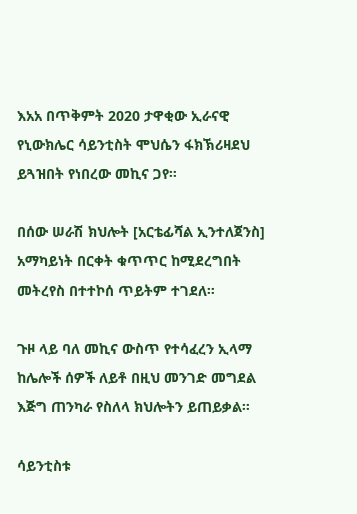እአአ በጥቅምት 2020 ታዋቂው ኢራናዊ የኒውክሌር ሳይንቲስት ሞህሴን ፋክኽሪዛደህ ይጓዝበት የነበረው መኪና ጋየ።

በሰው ሠራሽ ክህሎት [አርቴፊሻል ኢንተለጀንስ] አማካይነት በርቀት ቁጥጥር ከሚደረግበት መትረየስ በተተኮሰ ጥይትም ተገደለ።

ጉዞ ላይ ባለ መኪና ውስጥ የተሳፈረን ኢላማ ከሌሎች ሰዎች ለይቶ በዚህ መንገድ መግደል እጅግ ጠንካራ የስለላ ክህሎትን ይጠይቃል።

ሳይንቲስቱ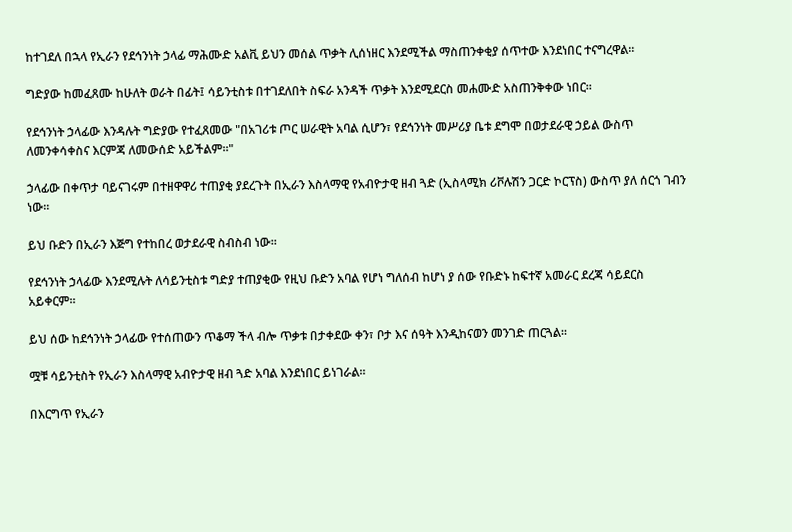ከተገደለ በኋላ የኢራን የደኅንነት ኃላፊ ማሕሙድ አልቪ ይህን መሰል ጥቃት ሊሰነዘር እንደሚችል ማስጠንቀቂያ ሰጥተው እንደነበር ተናግረዋል።

ግድያው ከመፈጸሙ ከሁለት ወራት በፊት፤ ሳይንቲስቱ በተገደለበት ስፍራ አንዳች ጥቃት እንደሚደርስ መሐሙድ አስጠንቅቀው ነበር።

የደኅንነት ኃላፊው እንዳሉት ግድያው የተፈጸመው "በአገሪቱ ጦር ሠራዊት አባል ሲሆን፣ የደኅንነት መሥሪያ ቤቱ ደግሞ በወታደራዊ ኃይል ውስጥ ለመንቀሳቀስና እርምጃ ለመውሰድ አይችልም።"

ኃላፊው በቀጥታ ባይናገሩም በተዘዋዋሪ ተጠያቂ ያደረጉት በኢራን እስላማዊ የአብዮታዊ ዘብ ጓድ (ኢስላሚክ ሪቮሉሽን ጋርድ ኮርፕስ) ውስጥ ያለ ሰርጎ ገብን ነው።

ይህ ቡድን በኢራን እጅግ የተከበረ ወታደራዊ ስብስብ ነው።

የደኅንነት ኃላፊው እንደሚሉት ለሳይንቲስቱ ግድያ ተጠያቂው የዚህ ቡድን አባል የሆነ ግለሰብ ከሆነ ያ ሰው የቡድኑ ከፍተኛ አመራር ደረጃ ሳይደርስ አይቀርም።

ይህ ሰው ከደኅንነት ኃላፊው የተሰጠውን ጥቆማ ችላ ብሎ ጥቃቱ በታቀደው ቀን፣ ቦታ እና ሰዓት እንዲከናወን መንገድ ጠርጓል።

ሟቹ ሳይንቲስት የኢራን እስላማዊ አብዮታዊ ዘብ ጓድ አባል እንደነበር ይነገራል።

በእርግጥ የኢራን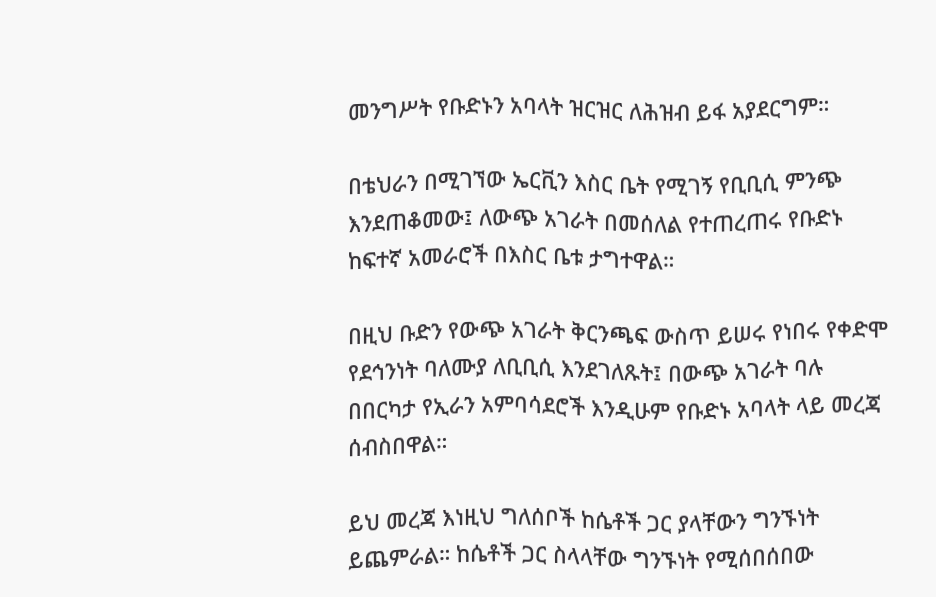መንግሥት የቡድኑን አባላት ዝርዝር ለሕዝብ ይፋ አያደርግም።

በቴህራን በሚገኘው ኤርቪን እስር ቤት የሚገኝ የቢቢሲ ምንጭ እንደጠቆመው፤ ለውጭ አገራት በመሰለል የተጠረጠሩ የቡድኑ ከፍተኛ አመራሮች በእስር ቤቱ ታግተዋል።

በዚህ ቡድን የውጭ አገራት ቅርንጫፍ ውስጥ ይሠሩ የነበሩ የቀድሞ የደኅንነት ባለሙያ ለቢቢሲ እንደገለጹት፤ በውጭ አገራት ባሉ በበርካታ የኢራን አምባሳደሮች እንዲሁም የቡድኑ አባላት ላይ መረጃ ሰብስበዋል።

ይህ መረጃ እነዚህ ግለሰቦች ከሴቶች ጋር ያላቸውን ግንኙነት ይጨምራል። ከሴቶች ጋር ስላላቸው ግንኙነት የሚሰበሰበው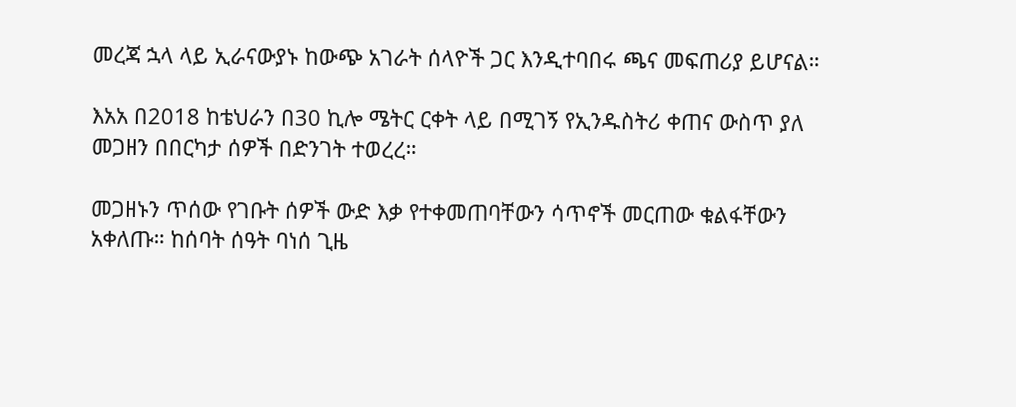መረጃ ኋላ ላይ ኢራናውያኑ ከውጭ አገራት ሰላዮች ጋር እንዲተባበሩ ጫና መፍጠሪያ ይሆናል።

እአአ በ2018 ከቴህራን በ30 ኪሎ ሜትር ርቀት ላይ በሚገኝ የኢንዱስትሪ ቀጠና ውስጥ ያለ መጋዘን በበርካታ ሰዎች በድንገት ተወረረ።

መጋዘኑን ጥሰው የገቡት ሰዎች ውድ እቃ የተቀመጠባቸውን ሳጥኖች መርጠው ቁልፋቸውን አቀለጡ። ከሰባት ሰዓት ባነሰ ጊዜ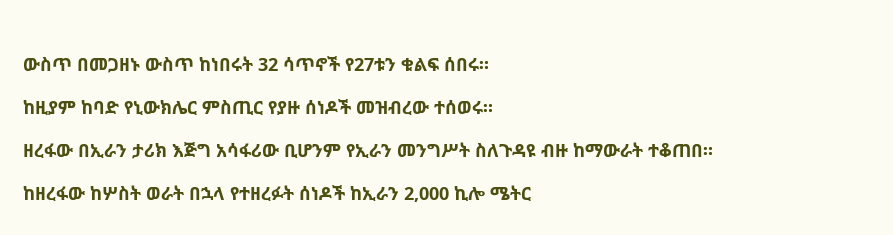ውስጥ በመጋዘኑ ውስጥ ከነበሩት 32 ሳጥኖች የ27ቱን ቁልፍ ሰበሩ።

ከዚያም ከባድ የኒውክሌር ምስጢር የያዙ ሰነዶች መዝብረው ተሰወሩ።

ዘረፋው በኢራን ታሪክ እጅግ አሳፋሪው ቢሆንም የኢራን መንግሥት ስለጉዳዩ ብዙ ከማውራት ተቆጠበ።

ከዘረፋው ከሦስት ወራት በኋላ የተዘረፉት ሰነዶች ከኢራን 2,000 ኪሎ ሜትር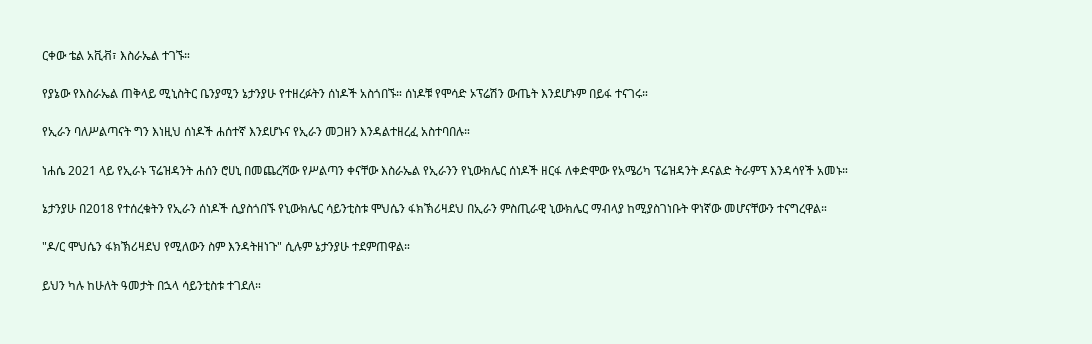ርቀው ቴል አቪቭ፣ እስራኤል ተገኙ።

የያኔው የእስራኤል ጠቅላይ ሚኒስትር ቤንያሚን ኔታንያሁ የተዘረፉትን ሰነዶች አስጎበኙ። ሰነዶቹ የሞሳድ ኦፕሬሽን ውጤት እንደሆኑም በይፋ ተናገሩ።

የኢራን ባለሥልጣናት ግን እነዚህ ሰነዶች ሐሰተኛ እንደሆኑና የኢራን መጋዘን እንዳልተዘረፈ አስተባበሉ።

ነሐሴ 2021 ላይ የኢራኑ ፕሬዝዳንት ሐሰን ሮሀኒ በመጨረሻው የሥልጣን ቀናቸው እስራኤል የኢራንን የኒውክሌር ሰነዶች ዘርፋ ለቀድሞው የአሜሪካ ፕሬዝዳንት ዶናልድ ትራምፕ እንዳሳየች አመኑ።

ኔታንያሁ በ2018 የተሰረቁትን የኢራን ሰነዶች ሲያስጎበኙ የኒውክሌር ሳይንቲስቱ ሞህሴን ፋክኽሪዛደህ በኢራን ምስጢራዊ ኒውክሌር ማብላያ ከሚያስገነቡት ዋነኛው መሆናቸውን ተናግረዋል።

"ዶ/ር ሞህሴን ፋክኽሪዛደህ የሚለውን ስም እንዳትዘነጉ" ሲሉም ኔታንያሁ ተደምጠዋል።

ይህን ካሉ ከሁለት ዓመታት በኋላ ሳይንቲስቱ ተገደለ።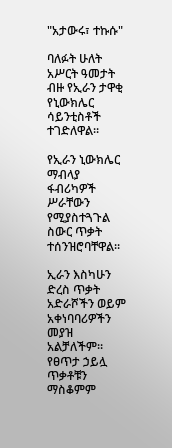"አታውሩ፣ ተኩሱ"

ባለፉት ሁለት አሥርት ዓመታት ብዙ የኢራን ታዋቂ የኒውክሌር ሳይንቲስቶች ተገድለዋል።

የኢራን ኒውክሌር ማብላያ ፋብሪካዎች ሥራቸውን የሚያስተጓጉል ስውር ጥቃት ተሰንዝሮባቸዋል።

ኢራን እስካሁን ድረስ ጥቃት አድራሾችን ወይም አቀነባባሪዎችን መያዝ አልቻለችም። የፀጥታ ኃይሏ ጥቃቶቹን ማስቆምም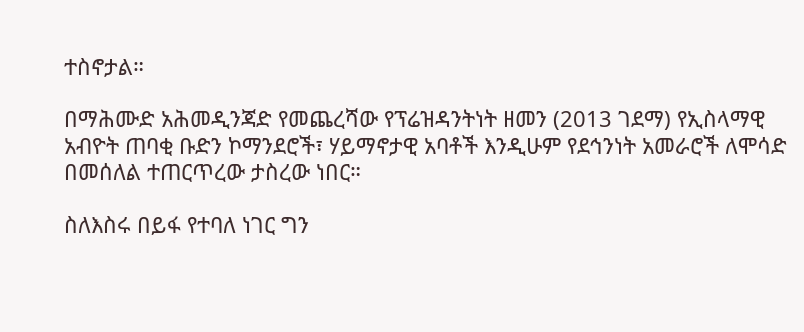ተስኖታል።

በማሕሙድ አሕመዲንጃድ የመጨረሻው የፕሬዝዳንትነት ዘመን (2013 ገደማ) የኢስላማዊ አብዮት ጠባቂ ቡድን ኮማንደሮች፣ ሃይማኖታዊ አባቶች እንዲሁም የደኅንነት አመራሮች ለሞሳድ በመሰለል ተጠርጥረው ታስረው ነበር።

ስለእስሩ በይፋ የተባለ ነገር ግን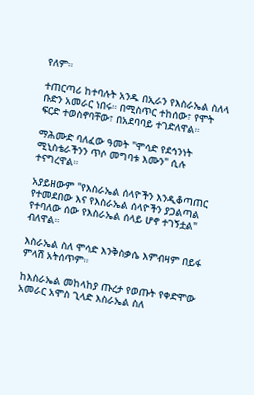የለም።

ተጠርጣሪ ከተባሉት አንዱ በኢራን የእስራኤል ስለላ ቡድን አመራር ነበሩ። በሚስጥር ተከሰው፣ የሞት ፍርድ ተወስኖባቸው፣ በአደባባይ ተገድለዋል።

ማሕሙድ ባለፈው ዓመት "ሞሳድ የደኅንነት ሚኒስቴራችንን ጥሶ መግባቱ እሙን" ሲሉ ተናግረዋል።

አያይዘውም "የእስራኤል ሰላዮችን እንዲቆጣጠር የተመደበው እና የእስራኤል ሰላዮችን ያጋልጣል የተባለው ሰው የእስራኤል ሰላይ ሆኖ ተገኝቷል" ብለዋል።

እስራኤል ስለ ሞሳድ እንቅስቃሴ እምብዛም በይፋ ምላሽ አትሰጥም።

ከእስራኤል መከላከያ ጡረታ የወጡት የቀድሞው አመራር አሞስ ጊላድ እስራኤል ስለ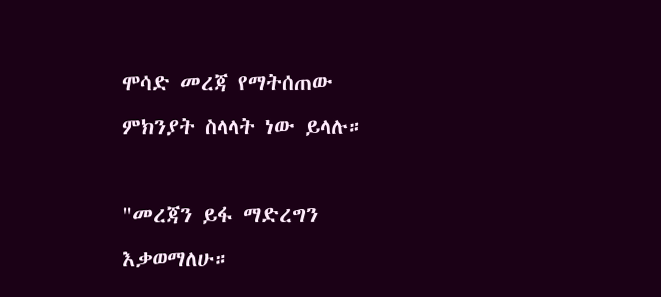ሞሳድ መረጃ የማትሰጠው ምክንያት ስላላት ነው ይላሉ።

"መረጃን ይፋ ማድረግን እቃወማለሁ።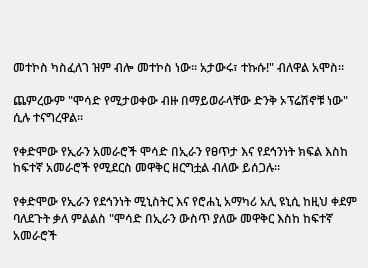መተኮስ ካስፈለገ ዝም ብሎ መተኮስ ነው። አታውሩ፣ ተኩሱ!" ብለዋል አሞስ።

ጨምረውም "ሞሳድ የሚታወቀው ብዙ በማይወራላቸው ድንቅ ኦፕሬሽኖቹ ነው" ሲሉ ተናግረዋል።

የቀድሞው የኢራን አመራሮች ሞሳድ በኢራን የፀጥታ እና የደኅንነት ክፍል እስከ ከፍተኛ አመራሮች የሚደርስ መዋቅር ዘርግቷል ብለው ይሰጋሉ።

የቀድሞው የኢራን የደኅንነት ሚኒስትር እና የሮሐኒ አማካሪ አሊ ዩኒሲ ከዚህ ቀደም ባለደጉት ቃለ ምልልስ "ሞሳድ በኢራን ውስጥ ያለው መዋቅር እስከ ከፍተኛ አመራሮች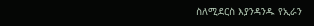ስለሚደርስ እያንዳንዱ የኢራን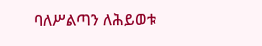ባለሥልጣን ለሕይወቱ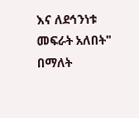እና ለደኅንነቱ መፍራት አለበት" በማለት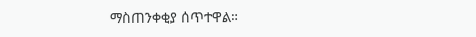ማስጠንቀቂያ ሰጥተዋል።